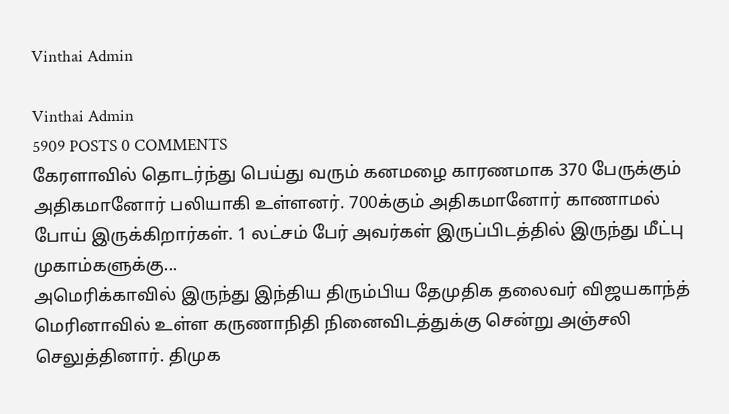Vinthai Admin

Vinthai Admin
5909 POSTS 0 COMMENTS
கேரளாவில் தொடர்ந்து பெய்து வரும் கனமழை காரணமாக 370 பேருக்கும் அதிகமானோர் பலியாகி உள்ளனர். 700க்கும் அதிகமானோர் காணாமல் போய் இருக்கிறார்கள். 1 லட்சம் பேர் அவர்கள் இருப்பிடத்தில் இருந்து மீட்பு முகாம்களுக்கு...
அமெரிக்காவில் இருந்து இந்திய திரும்பிய தேமுதிக தலைவர் விஜயகாந்த் மெரினாவில் உள்ள கருணாநிதி நினைவிடத்துக்கு சென்று அஞ்சலி செலுத்தினார். திமுக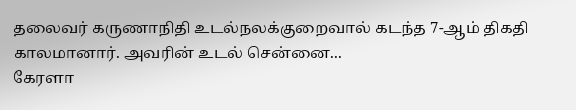தலைவர் கருணாநிதி உடல்நலக்குறைவால் கடந்த 7-ஆம் திகதி காலமானார். அவரின் உடல் சென்னை...
கேரளா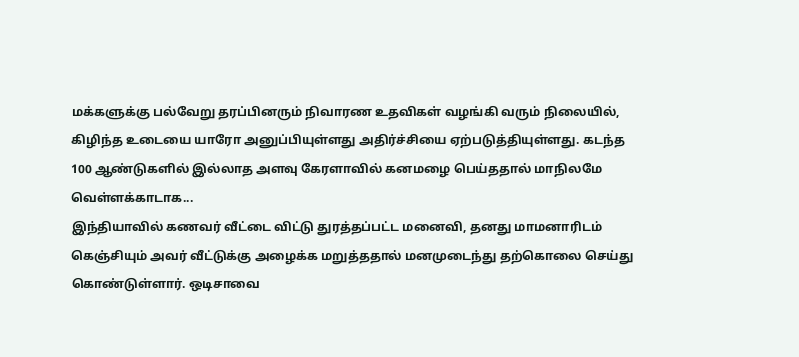மக்களுக்கு பல்வேறு தரப்பினரும் நிவாரண உதவிகள் வழங்கி வரும் நிலையில், கிழிந்த உடையை யாரோ அனுப்பியுள்ளது அதிர்ச்சியை ஏற்படுத்தியுள்ளது. கடந்த 100 ஆண்டுகளில் இல்லாத அளவு கேரளாவில் கனமழை பெய்ததால் மாநிலமே வெள்ளக்காடாக...
இந்தியாவில் கணவர் வீட்டை விட்டு துரத்தப்பட்ட மனைவி, தனது மாமனாரிடம் கெஞ்சியும் அவர் வீட்டுக்கு அழைக்க மறுத்ததால் மனமுடைந்து தற்கொலை செய்து கொண்டுள்ளார். ஒடிசாவை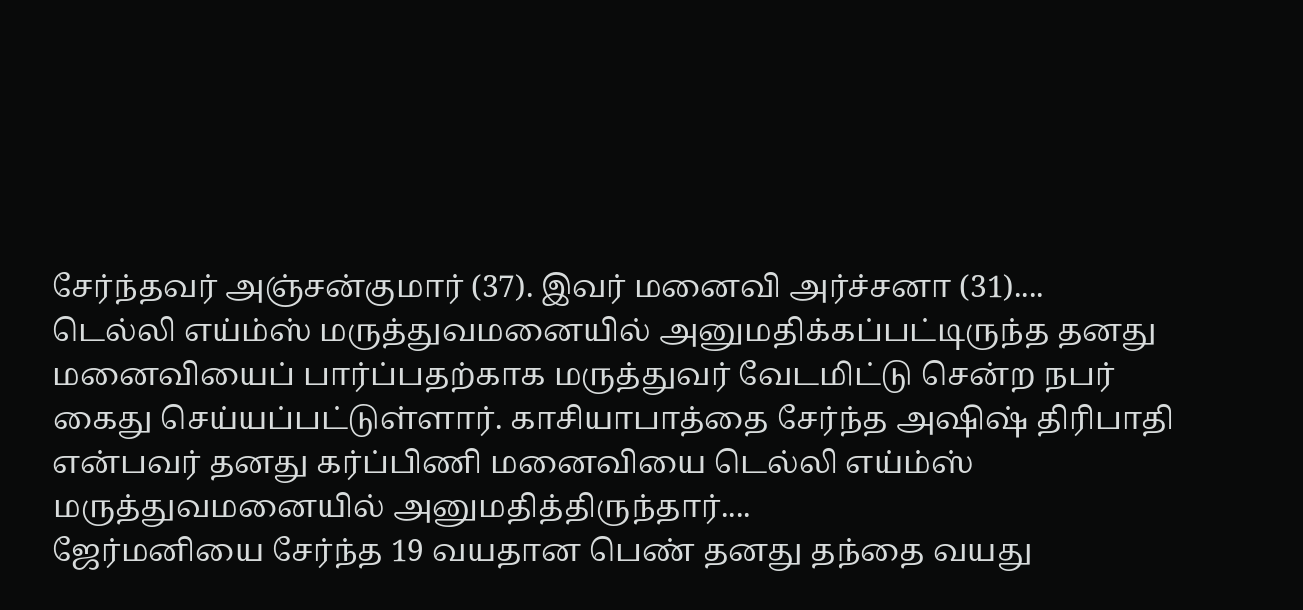சேர்ந்தவர் அஞ்சன்குமார் (37). இவர் மனைவி அர்ச்சனா (31)....
டெல்லி எய்ம்ஸ் மருத்துவமனையில் அனுமதிக்கப்பட்டிருந்த தனது மனைவியைப் பார்ப்பதற்காக மருத்துவர் வேடமிட்டு சென்ற நபர் கைது செய்யப்பட்டுள்ளார். காசியாபாத்தை சேர்ந்த அஷிஷ் திரிபாதி என்பவர் தனது கர்ப்பிணி மனைவியை டெல்லி எய்ம்ஸ் மருத்துவமனையில் அனுமதித்திருந்தார்....
ஜேர்மனியை சேர்ந்த 19 வயதான பெண் தனது தந்தை வயது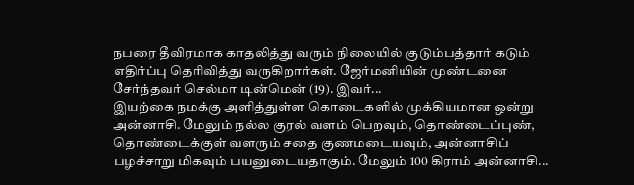நபரை தீவிரமாக காதலித்து வரும் நிலையில் குடும்பத்தார் கடும் எதிர்ப்பு தெரிவித்து வருகிறார்கள். ஜேர்மனியின் முண்டனை சேர்ந்தவர் செல்மா டின்மென் (19). இவர்...
இயற்கை நமக்கு அளித்துள்ள கொடைகளில் முக்கியமான ஒன்று அன்னாசி. மேலும் நல்ல குரல் வளம் பெறவும், தொண்டைப்புண், தொண்டைக்குள் வளரும் சதை குணமடையவும், அன்னாசிப் பழச்சாறு மிகவும் பயனுடையதாகும். மேலும் 100 கிராம் அன்னாசி...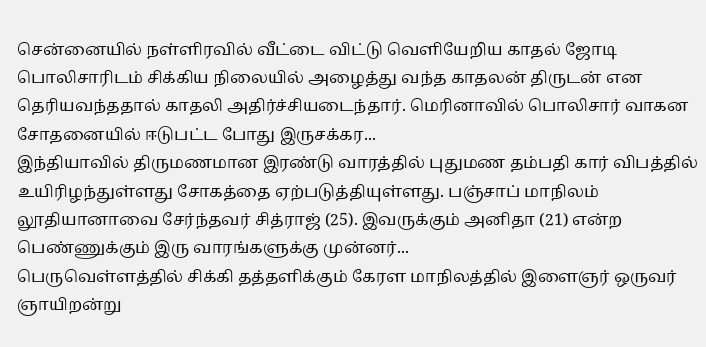சென்னையில் நள்ளிரவில் வீட்டை விட்டு வெளியேறிய காதல் ஜோடி பொலிசாரிடம் சிக்கிய நிலையில் அழைத்து வந்த காதலன் திருடன் என தெரியவந்ததால் காதலி அதிர்ச்சியடைந்தார். மெரினாவில் பொலிசார் வாகன சோதனையில் ஈடுபட்ட போது இருசக்கர...
இந்தியாவில் திருமணமான இரண்டு வாரத்தில் புதுமண தம்பதி கார் விபத்தில் உயிரிழந்துள்ளது சோகத்தை ஏற்படுத்தியுள்ளது. பஞ்சாப் மாநிலம் லூதியானாவை சேர்ந்தவர் சித்ராஜ் (25). இவருக்கும் அனிதா (21) என்ற பெண்ணுக்கும் இரு வாரங்களுக்கு முன்னர்...
பெருவெள்ளத்தில் சிக்கி தத்தளிக்கும் கேரள மாநிலத்தில் இளைஞர் ஒருவர் ஞாயிறன்று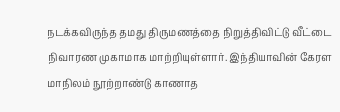நடக்கவிருந்த தமது திருமணத்தை நிறுத்திவிட்டு வீட்டை நிவாரண முகாமாக மாற்றியுள்ளார். இந்தியாவின் கேரள மாநிலம் நூற்றாண்டு காணாத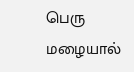பெரு மழையால்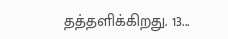தத்தளிக்கிறது. 13...